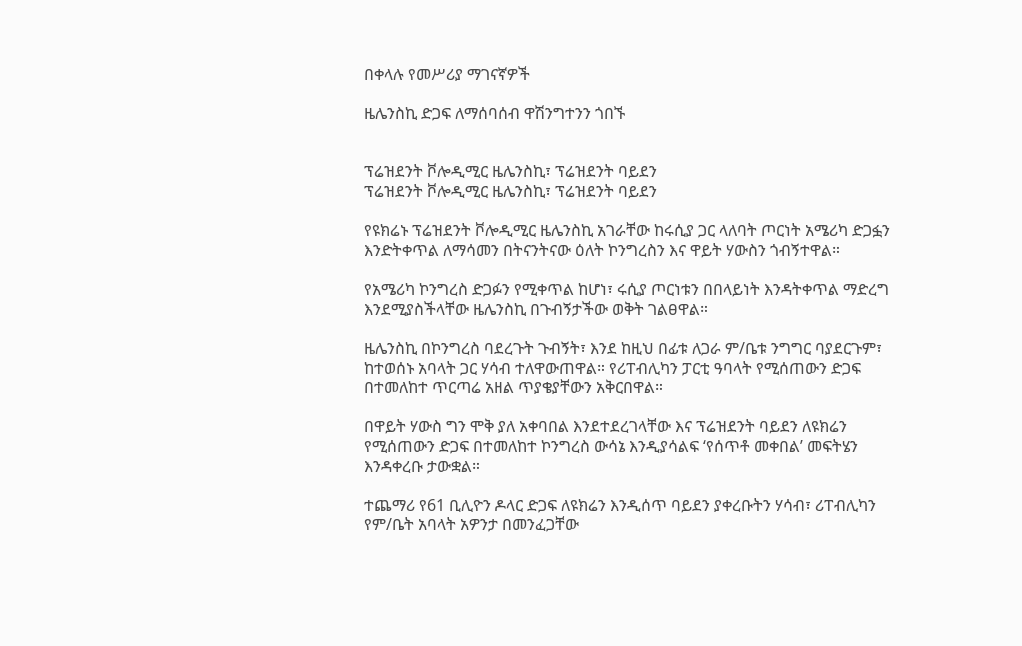በቀላሉ የመሥሪያ ማገናኛዎች

ዜሌንስኪ ድጋፍ ለማሰባሰብ ዋሽንግተንን ጎበኙ


ፕሬዝደንት ቮሎዲሚር ዜሌንስኪ፣ ፕሬዝደንት ባይደን
ፕሬዝደንት ቮሎዲሚር ዜሌንስኪ፣ ፕሬዝደንት ባይደን

የዩክሬኑ ፕሬዝደንት ቮሎዲሚር ዜሌንስኪ አገራቸው ከሩሲያ ጋር ላለባት ጦርነት አሜሪካ ድጋፏን እንድትቀጥል ለማሳመን በትናንትናው ዕለት ኮንግረስን እና ዋይት ሃውስን ጎብኝተዋል።

የአሜሪካ ኮንግረስ ድጋፉን የሚቀጥል ከሆነ፣ ሩሲያ ጦርነቱን በበላይነት እንዳትቀጥል ማድረግ እንደሚያስችላቸው ዜሌንስኪ በጉብኝታችው ወቅት ገልፀዋል።

ዜሌንስኪ በኮንግረስ ባደረጉት ጉብኝት፣ እንደ ከዚህ በፊቱ ለጋራ ም/ቤቱ ንግግር ባያደርጉም፣ ከተወሰኑ አባላት ጋር ሃሳብ ተለዋውጠዋል። የሪፐብሊካን ፓርቲ ዓባላት የሚሰጠውን ድጋፍ በተመለከተ ጥርጣሬ አዘል ጥያቄያቸውን አቅርበዋል።

በዋይት ሃውስ ግን ሞቅ ያለ አቀባበል እንደተደረገላቸው እና ፕሬዝደንት ባይደን ለዩክሬን የሚሰጠውን ድጋፍ በተመለከተ ኮንግረስ ውሳኔ እንዲያሳልፍ ‘የሰጥቶ መቀበል’ መፍትሄን እንዳቀረቡ ታውቋል።

ተጨማሪ የ61 ቢሊዮን ዶላር ድጋፍ ለዩክሬን እንዲሰጥ ባይደን ያቀረቡትን ሃሳብ፣ ሪፐብሊካን የም/ቤት አባላት አዎንታ በመንፈጋቸው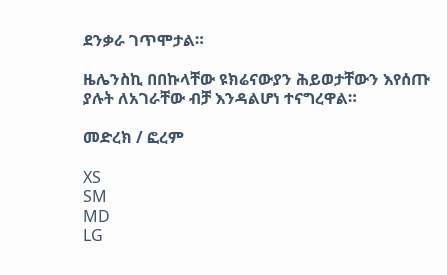ደንቃራ ገጥሞታል።

ዜሌንስኪ በበኩላቸው ዩክሬናውያን ሕይወታቸውን እየሰጡ ያሉት ለአገራቸው ብቻ እንዳልሆነ ተናግረዋል።

መድረክ / ፎረም

XS
SM
MD
LG